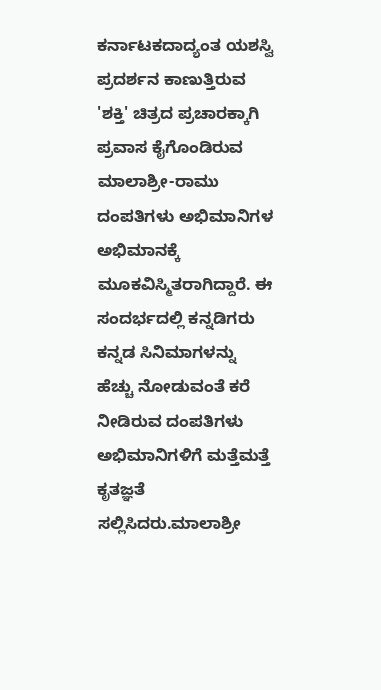ಕರ್ನಾಟಕದಾದ್ಯಂತ ಯಶಸ್ವಿ ಪ್ರದರ್ಶನ ಕಾಣುತ್ತಿರುವ 'ಶಕ್ತಿ' ಚಿತ್ರದ ಪ್ರಚಾರಕ್ಕಾಗಿ ಪ್ರವಾಸ ಕೈಗೊಂಡಿರುವ ಮಾಲಾಶ್ರೀ-ರಾಮು ದಂಪತಿಗಳು ಅಭಿಮಾನಿಗಳ ಅಭಿಮಾನಕ್ಕೆ ಮೂಕವಿಸ್ಮಿತರಾಗಿದ್ದಾರೆ. ಈ ಸಂದರ್ಭದಲ್ಲಿ ಕನ್ನಡಿಗರು ಕನ್ನಡ ಸಿನಿಮಾಗಳನ್ನು ಹೆಚ್ಚು ನೋಡುವಂತೆ ಕರೆ ನೀಡಿರುವ ದಂಪತಿಗಳು ಅಭಿಮಾನಿಗಳಿಗೆ ಮತ್ತೆಮತ್ತೆ ಕೃತಜ್ಞತೆ ಸಲ್ಲಿಸಿದರು.ಮಾಲಾಶ್ರೀ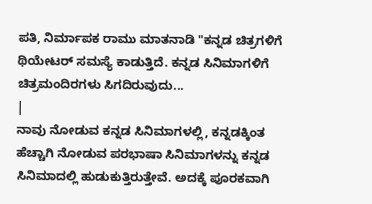ಪತಿ, ನಿರ್ಮಾಪಕ ರಾಮು ಮಾತನಾಡಿ "ಕನ್ನಡ ಚಿತ್ರಗಳಿಗೆ ಥಿಯೇಟರ್ ಸಮಸ್ಯೆ ಕಾಡುತ್ತಿದೆ. ಕನ್ನಡ ಸಿನಿಮಾಗಳಿಗೆ ಚಿತ್ರಮಂದಿರಗಳು ಸಿಗದಿರುವುದು...
|
ನಾವು ನೋಡುವ ಕನ್ನಡ ಸಿನಿಮಾಗಳಲ್ಲಿ, ಕನ್ನಡಕ್ಕಿಂತ ಹೆಚ್ಚಾಗಿ ನೋಡುವ ಪರಭಾಷಾ ಸಿನಿಮಾಗಳನ್ನು ಕನ್ನಡ ಸಿನಿಮಾದಲ್ಲಿ ಹುಡುಕುತ್ತಿರುತ್ತೇವೆ. ಅದಕ್ಕೆ ಪೂರಕವಾಗಿ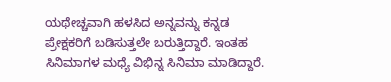ಯಥೇಚ್ಚವಾಗಿ ಹಳಸಿದ ಅನ್ನವನ್ನು ಕನ್ನಡ ಪ್ರೇಕ್ಷಕರಿಗೆ ಬಡಿಸುತ್ತಲೇ ಬರುತ್ತಿದ್ದಾರೆ. ಇಂತಹ ಸಿನಿಮಾಗಳ ಮಧ್ಯೆ ವಿಭಿನ್ನ ಸಿನಿಮಾ ಮಾಡಿದ್ದಾರೆ.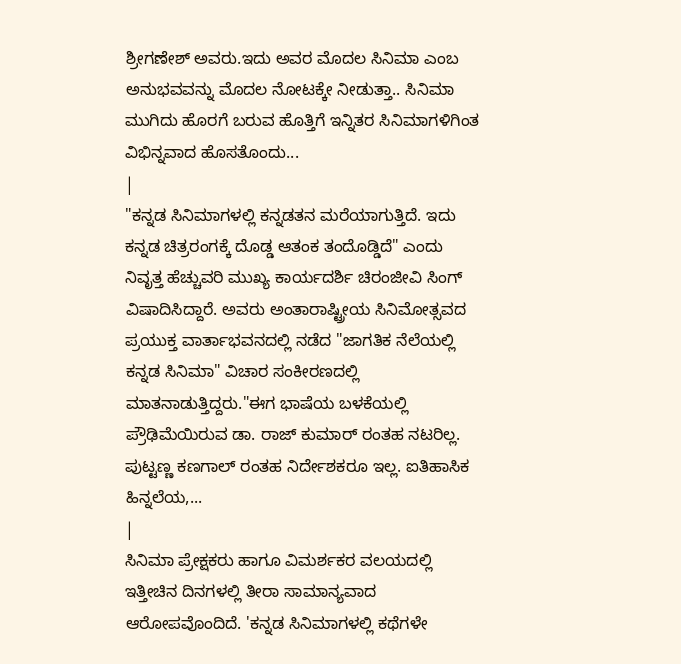ಶ್ರೀಗಣೇಶ್ ಅವರು.ಇದು ಅವರ ಮೊದಲ ಸಿನಿಮಾ ಎಂಬ ಅನುಭವವನ್ನು ಮೊದಲ ನೋಟಕ್ಕೇ ನೀಡುತ್ತಾ.. ಸಿನಿಮಾ ಮುಗಿದು ಹೊರಗೆ ಬರುವ ಹೊತ್ತಿಗೆ ಇನ್ನಿತರ ಸಿನಿಮಾಗಳಿಗಿಂತ ವಿಭಿನ್ನವಾದ ಹೊಸತೊಂದು...
|
"ಕನ್ನಡ ಸಿನಿಮಾಗಳಲ್ಲಿ ಕನ್ನಡತನ ಮರೆಯಾಗುತ್ತಿದೆ. ಇದು ಕನ್ನಡ ಚಿತ್ರರಂಗಕ್ಕೆ ದೊಡ್ಡ ಆತಂಕ ತಂದೊಡ್ಡಿದೆ" ಎಂದು ನಿವೃತ್ತ ಹೆಚ್ಚುವರಿ ಮುಖ್ಯ ಕಾರ್ಯದರ್ಶಿ ಚಿರಂಜೀವಿ ಸಿಂಗ್ ವಿಷಾದಿಸಿದ್ದಾರೆ. ಅವರು ಅಂತಾರಾಷ್ಟ್ರೀಯ ಸಿನಿಮೋತ್ಸವದ ಪ್ರಯುಕ್ತ ವಾರ್ತಾಭವನದಲ್ಲಿ ನಡೆದ "ಜಾಗತಿಕ ನೆಲೆಯಲ್ಲಿ ಕನ್ನಡ ಸಿನಿಮಾ" ವಿಚಾರ ಸಂಕೀರಣದಲ್ಲಿ ಮಾತನಾಡುತ್ತಿದ್ದರು."ಈಗ ಭಾಷೆಯ ಬಳಕೆಯಲ್ಲಿ ಪ್ರೌಢಿಮೆಯಿರುವ ಡಾ. ರಾಜ್ ಕುಮಾರ್ ರಂತಹ ನಟರಿಲ್ಲ. ಪುಟ್ಟಣ್ಣ ಕಣಗಾಲ್ ರಂತಹ ನಿರ್ದೇಶಕರೂ ಇಲ್ಲ. ಐತಿಹಾಸಿಕ ಹಿನ್ನಲೆಯ,...
|
ಸಿನಿಮಾ ಪ್ರೇಕ್ಷಕರು ಹಾಗೂ ವಿಮರ್ಶಕರ ವಲಯದಲ್ಲಿ ಇತ್ತೀಚಿನ ದಿನಗಳಲ್ಲಿ ತೀರಾ ಸಾಮಾನ್ಯವಾದ ಆರೋಪವೊಂದಿದೆ. 'ಕನ್ನಡ ಸಿನಿಮಾಗಳಲ್ಲಿ ಕಥೆಗಳೇ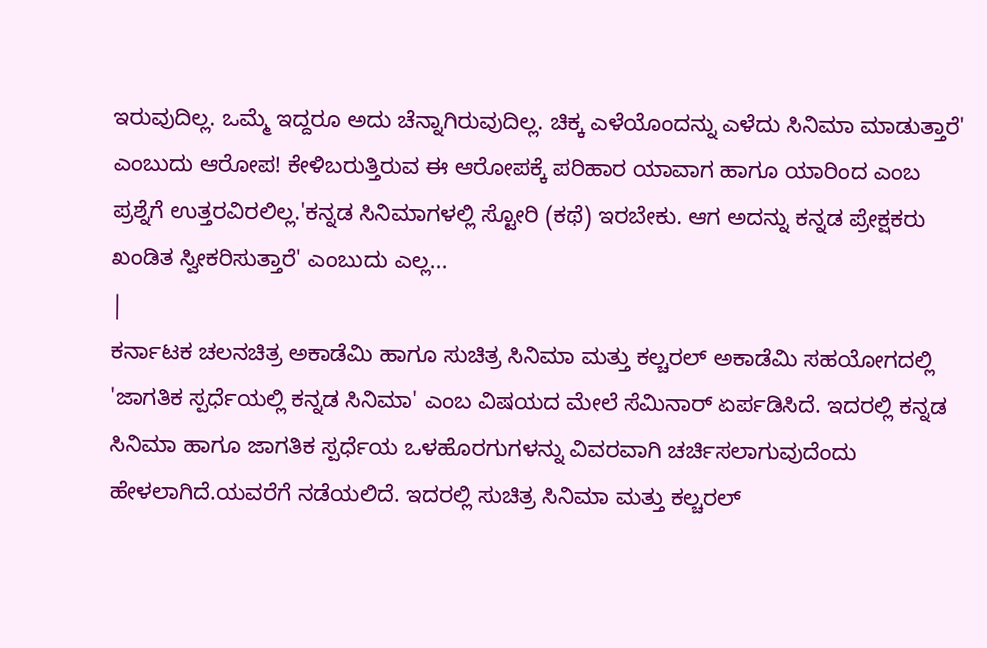ಇರುವುದಿಲ್ಲ. ಒಮ್ಮೆ ಇದ್ದರೂ ಅದು ಚೆನ್ನಾಗಿರುವುದಿಲ್ಲ. ಚಿಕ್ಕ ಎಳೆಯೊಂದನ್ನು ಎಳೆದು ಸಿನಿಮಾ ಮಾಡುತ್ತಾರೆ' ಎಂಬುದು ಆರೋಪ! ಕೇಳಿಬರುತ್ತಿರುವ ಈ ಆರೋಪಕ್ಕೆ ಪರಿಹಾರ ಯಾವಾಗ ಹಾಗೂ ಯಾರಿಂದ ಎಂಬ ಪ್ರಶ್ನೆಗೆ ಉತ್ತರವಿರಲಿಲ್ಲ.'ಕನ್ನಡ ಸಿನಿಮಾಗಳಲ್ಲಿ ಸ್ಟೋರಿ (ಕಥೆ) ಇರಬೇಕು. ಆಗ ಅದನ್ನು ಕನ್ನಡ ಪ್ರೇಕ್ಷಕರು ಖಂಡಿತ ಸ್ವೀಕರಿಸುತ್ತಾರೆ' ಎಂಬುದು ಎಲ್ಲ...
|
ಕರ್ನಾಟಕ ಚಲನಚಿತ್ರ ಅಕಾಡೆಮಿ ಹಾಗೂ ಸುಚಿತ್ರ ಸಿನಿಮಾ ಮತ್ತು ಕಲ್ಚರಲ್ ಅಕಾಡೆಮಿ ಸಹಯೋಗದಲ್ಲಿ 'ಜಾಗತಿಕ ಸ್ಪರ್ಧೆಯಲ್ಲಿ ಕನ್ನಡ ಸಿನಿಮಾ' ಎಂಬ ವಿಷಯದ ಮೇಲೆ ಸೆಮಿನಾರ್ ಏರ್ಪಡಿಸಿದೆ. ಇದರಲ್ಲಿ ಕನ್ನಡ ಸಿನಿಮಾ ಹಾಗೂ ಜಾಗತಿಕ ಸ್ಪರ್ಧೆಯ ಒಳಹೊರಗುಗಳನ್ನು ವಿವರವಾಗಿ ಚರ್ಚಿಸಲಾಗುವುದೆಂದು ಹೇಳಲಾಗಿದೆ.ಯವರೆಗೆ ನಡೆಯಲಿದೆ. ಇದರಲ್ಲಿ ಸುಚಿತ್ರ ಸಿನಿಮಾ ಮತ್ತು ಕಲ್ಚರಲ್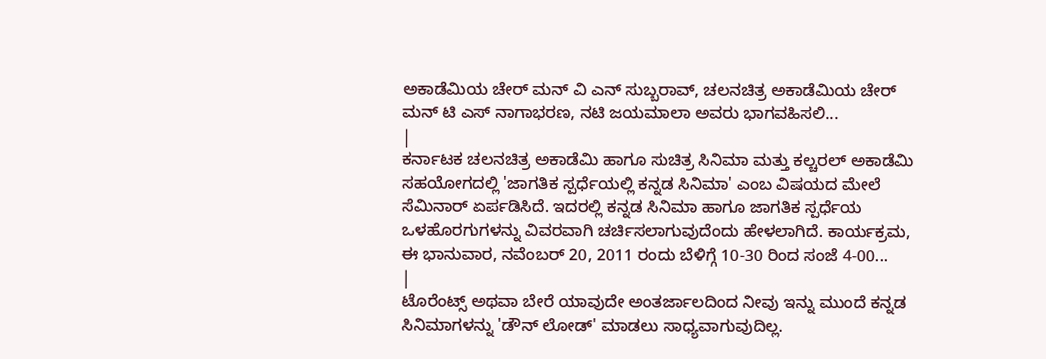ಅಕಾಡೆಮಿಯ ಚೇರ್ ಮನ್ ವಿ ಎನ್ ಸುಬ್ಬರಾವ್, ಚಲನಚಿತ್ರ ಅಕಾಡೆಮಿಯ ಚೇರ್ ಮನ್ ಟಿ ಎಸ್ ನಾಗಾಭರಣ, ನಟಿ ಜಯಮಾಲಾ ಅವರು ಭಾಗವಹಿಸಲಿ...
|
ಕರ್ನಾಟಕ ಚಲನಚಿತ್ರ ಅಕಾಡೆಮಿ ಹಾಗೂ ಸುಚಿತ್ರ ಸಿನಿಮಾ ಮತ್ತು ಕಲ್ಚರಲ್ ಅಕಾಡೆಮಿ ಸಹಯೋಗದಲ್ಲಿ 'ಜಾಗತಿಕ ಸ್ಪರ್ಧೆಯಲ್ಲಿ ಕನ್ನಡ ಸಿನಿಮಾ' ಎಂಬ ವಿಷಯದ ಮೇಲೆ ಸೆಮಿನಾರ್ ಏರ್ಪಡಿಸಿದೆ. ಇದರಲ್ಲಿ ಕನ್ನಡ ಸಿನಿಮಾ ಹಾಗೂ ಜಾಗತಿಕ ಸ್ಪರ್ಧೆಯ ಒಳಹೊರಗುಗಳನ್ನು ವಿವರವಾಗಿ ಚರ್ಚಿಸಲಾಗುವುದೆಂದು ಹೇಳಲಾಗಿದೆ. ಕಾರ್ಯಕ್ರಮ, ಈ ಭಾನುವಾರ, ನವೆಂಬರ್ 20, 2011 ರಂದು ಬೆಳಿಗ್ಗೆ 10-30 ರಿಂದ ಸಂಜೆ 4-00...
|
ಟೊರೆಂಟ್ಸ್ ಅಥವಾ ಬೇರೆ ಯಾವುದೇ ಅಂತರ್ಜಾಲದಿಂದ ನೀವು ಇನ್ನು ಮುಂದೆ ಕನ್ನಡ ಸಿನಿಮಾಗಳನ್ನು 'ಡೌನ್ ಲೋಡ್' ಮಾಡಲು ಸಾಧ್ಯವಾಗುವುದಿಲ್ಲ.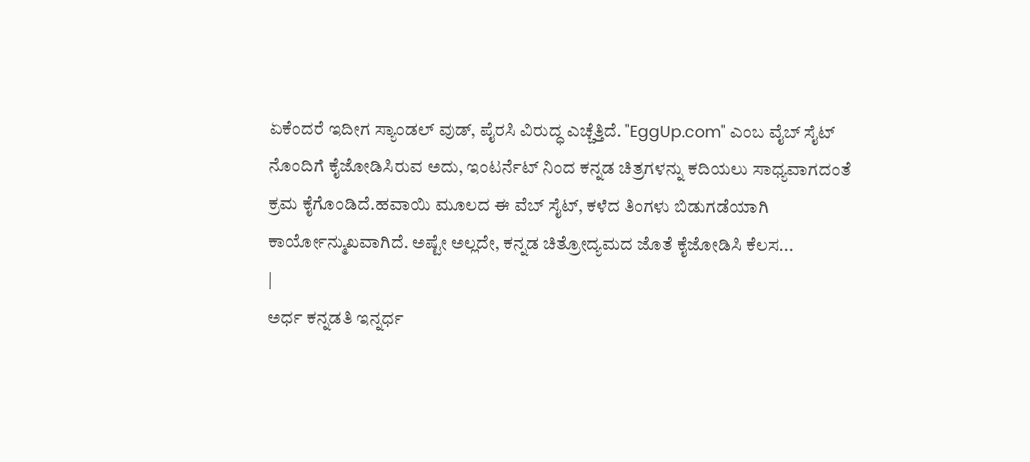ಏಕೆಂದರೆ ಇದೀಗ ಸ್ಯಾಂಡಲ್ ವುಡ್, ಪೈರಸಿ ವಿರುದ್ಧ ಎಚ್ಚೆತ್ತಿದೆ. "EggUp.com" ಎಂಬ ವೈಬ್ ಸೈಟ್ ನೊಂದಿಗೆ ಕೈಜೋಡಿಸಿರುವ ಅದು, ಇಂಟರ್ನೆಟ್ ನಿಂದ ಕನ್ನಡ ಚಿತ್ರಗಳನ್ನು ಕದಿಯಲು ಸಾಧ್ಯವಾಗದಂತೆ ಕ್ರಮ ಕೈಗೊಂಡಿದೆ.ಹವಾಯಿ ಮೂಲದ ಈ ವೆಬ್ ಸೈಟ್, ಕಳೆದ ತಿಂಗಳು ಬಿಡುಗಡೆಯಾಗಿ ಕಾರ್ಯೋನ್ಮುಖವಾಗಿದೆ. ಅಷ್ಟೇ ಅಲ್ಲದೇ, ಕನ್ನಡ ಚಿತ್ರೋದ್ಯಮದ ಜೊತೆ ಕೈಜೋಡಿಸಿ ಕೆಲಸ...
|
ಅರ್ಧ ಕನ್ನಡತಿ ಇನ್ನರ್ಧ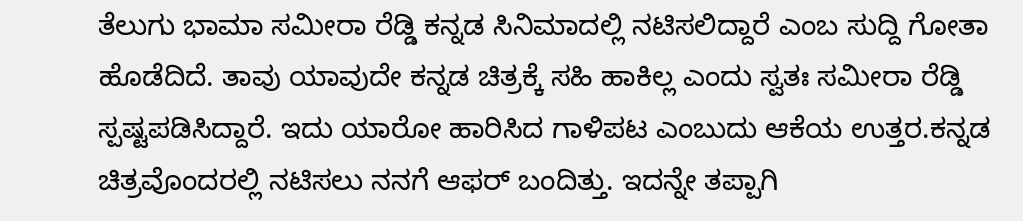ತೆಲುಗು ಭಾಮಾ ಸಮೀರಾ ರೆಡ್ಡಿ ಕನ್ನಡ ಸಿನಿಮಾದಲ್ಲಿ ನಟಿಸಲಿದ್ದಾರೆ ಎಂಬ ಸುದ್ದಿ ಗೋತಾ ಹೊಡೆದಿದೆ. ತಾವು ಯಾವುದೇ ಕನ್ನಡ ಚಿತ್ರಕ್ಕೆ ಸಹಿ ಹಾಕಿಲ್ಲ ಎಂದು ಸ್ವತಃ ಸಮೀರಾ ರೆಡ್ಡಿ ಸ್ಪಷ್ಟಪಡಿಸಿದ್ದಾರೆ. ಇದು ಯಾರೋ ಹಾರಿಸಿದ ಗಾಳಿಪಟ ಎಂಬುದು ಆಕೆಯ ಉತ್ತರ.ಕನ್ನಡ ಚಿತ್ರವೊಂದರಲ್ಲಿ ನಟಿಸಲು ನನಗೆ ಆಫರ್ ಬಂದಿತ್ತು. ಇದನ್ನೇ ತಪ್ಪಾಗಿ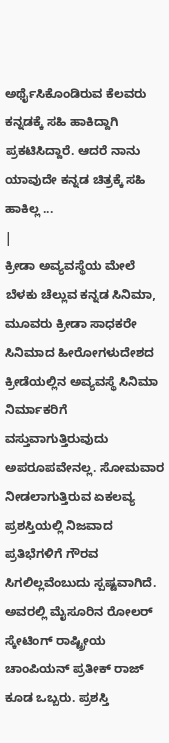ಅರ್ಥೈಸಿಕೊಂಡಿರುವ ಕೆಲವರು ಕನ್ನಡಕ್ಕೆ ಸಹಿ ಹಾಕಿದ್ದಾಗಿ ಪ್ರಕಟಿಸಿದ್ದಾರೆ. ಆದರೆ ನಾನು ಯಾವುದೇ ಕನ್ನಡ ಚಿತ್ರಕ್ಕೆ ಸಹಿ ಹಾಕಿಲ್ಲ ...
|
ಕ್ರೀಡಾ ಅವ್ಯವಸ್ಥೆಯ ಮೇಲೆ ಬೆಳಕು ಚೆಲ್ಲುವ ಕನ್ನಡ ಸಿನಿಮಾ, ಮೂವರು ಕ್ರೀಡಾ ಸಾಧಕರೇ ಸಿನಿಮಾದ ಹೀರೋಗಳುದೇಶದ ಕ್ರೀಡೆಯಲ್ಲಿನ ಅವ್ಯವಸ್ಥೆ ಸಿನಿಮಾ ನಿರ್ಮಾಕರಿಗೆ ವಸ್ತುವಾಗುತ್ತಿರುವುದು ಅಪರೂಪವೇನಲ್ಲ. ಸೋಮವಾರ ನೀಡಲಾಗುತ್ತಿರುವ ಏಕಲವ್ಯ ಪ್ರಶಸ್ತಿಯಲ್ಲಿ ನಿಜವಾದ ಪ್ರತಿಭೆಗಳಿಗೆ ಗೌರವ ಸಿಗಲಿಲ್ಲವೆಂಬುದು ಸ್ಪಷ್ಟವಾಗಿದೆ. ಅವರಲ್ಲಿ ಮೈಸೂರಿನ ರೋಲರ್ ಸ್ಕೇಟಿಂಗ್ ರಾಷ್ಟ್ರೀಯ ಚಾಂಪಿಯನ್ ಪ್ರತೀಕ್ ರಾಜ್ ಕೂಡ ಒಬ್ಬರು. ಪ್ರಶಸ್ತಿ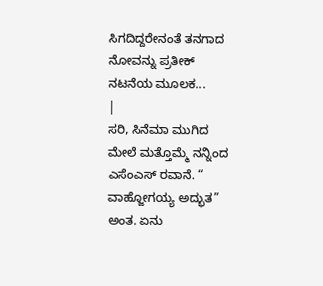ಸಿಗದಿದ್ದರೇನಂತೆ ತನಗಾದ ನೋವನ್ನು ಪ್ರತೀಕ್ ನಟನೆಯ ಮೂಲಕ...
|
ಸರಿ, ಸಿನೆಮಾ ಮುಗಿದ ಮೇಲೆ ಮತ್ತೊಮ್ಮೆ ನನ್ನಿಂದ ಎಸೆಂಎಸ್ ರವಾನೆ. “ ವಾಹ್ಜೋಗಯ್ಯ ಅದ್ಭುತ” ಅಂತ. ಏನು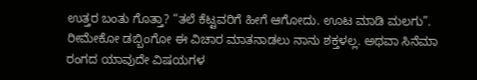ಉತ್ತರ ಬಂತು ಗೊತ್ತಾ? “ತಲೆ ಕೆಟ್ಟವರಿಗೆ ಹೀಗೆ ಆಗೋದು. ಊಟ ಮಾಡಿ ಮಲಗು”. ರೀಮೇಕೋ ಡಬ್ಬಿಂಗೋ ಈ ವಿಚಾರ ಮಾತನಾಡಲು ನಾನು ಶಕ್ತಳಲ್ಲ. ಅಥವಾ ಸಿನೆಮಾ ರಂಗದ ಯಾವುದೇ ವಿಷಯಗಳ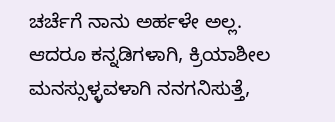ಚರ್ಚೆಗೆ ನಾನು ಅರ್ಹಳೇ ಅಲ್ಲ. ಆದರೂ ಕನ್ನಡಿಗಳಾಗಿ, ಕ್ರಿಯಾಶೀಲ ಮನಸ್ಸುಳ್ಳವಳಾಗಿ ನನಗನಿಸುತ್ತೆ,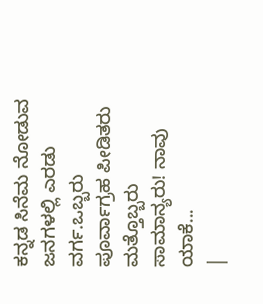ಕನ್ನಡ ಸಿನೆಮ ನೋಡುವ ಜನಗಳಲ್ಲಿ ಎರಡು ವರ್ಗ.ಒಬ್ಬರು ಪೂರ್ವಾಗ್ರಹ ಪೀಡಿತರು ಮತ್ತೊಬ್ಬರು ಸಾಮಾನ್ಯರು! ನಾವು ಯಾಕೆ...
|